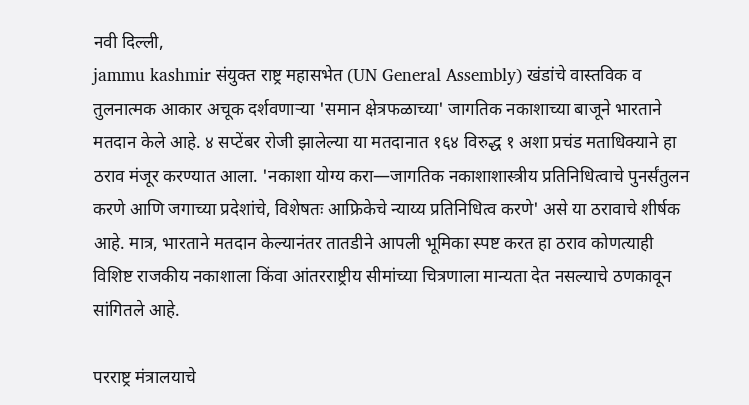नवी दिल्ली,
jammu kashmir संयुक्त राष्ट्र महासभेत (UN General Assembly) खंडांचे वास्तविक व तुलनात्मक आकार अचूक दर्शवणाऱ्या 'समान क्षेत्रफळाच्या' जागतिक नकाशाच्या बाजूने भारताने मतदान केले आहे. ४ सप्टेंबर रोजी झालेल्या या मतदानात १६४ विरुद्ध १ अशा प्रचंड मताधिक्याने हा ठराव मंजूर करण्यात आला. 'नकाशा योग्य करा—जागतिक नकाशाशास्त्रीय प्रतिनिधित्वाचे पुनर्संतुलन करणे आणि जगाच्या प्रदेशांचे, विशेषतः आफ्रिकेचे न्याय्य प्रतिनिधित्व करणे' असे या ठरावाचे शीर्षक आहे. मात्र, भारताने मतदान केल्यानंतर तातडीने आपली भूमिका स्पष्ट करत हा ठराव कोणत्याही विशिष्ट राजकीय नकाशाला किंवा आंतरराष्ट्रीय सीमांच्या चित्रणाला मान्यता देत नसल्याचे ठणकावून सांगितले आहे.

परराष्ट्र मंत्रालयाचे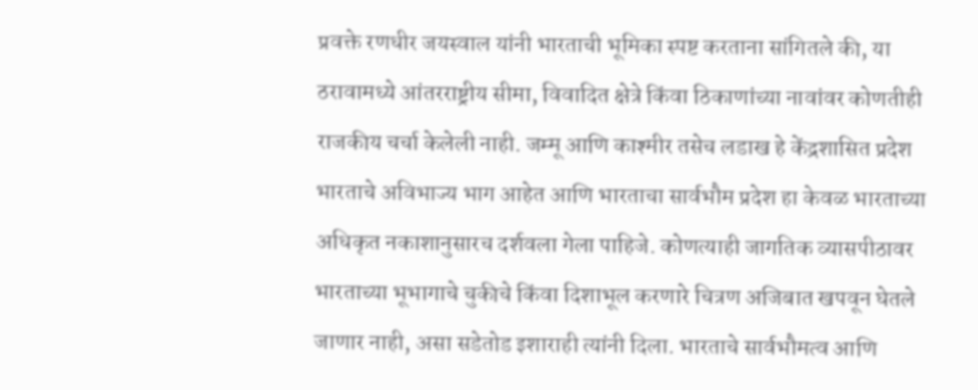प्रवक्ते रणधीर जयस्वाल यांनी भारताची भूमिका स्पष्ट करताना सांगितले की, या ठरावामध्ये आंतरराष्ट्रीय सीमा, विवादित क्षेत्रे किंवा ठिकाणांच्या नावांवर कोणतीही राजकीय चर्चा केलेली नाही. जम्मू आणि काश्मीर तसेच लडाख हे केंद्रशासित प्रदेश भारताचे अविभाज्य भाग आहेत आणि भारताचा सार्वभौम प्रदेश हा केवळ भारताच्या अधिकृत नकाशानुसारच दर्शवला गेला पाहिजे. कोणत्याही जागतिक व्यासपीठावर भारताच्या भूभागाचे चुकीचे किंवा दिशाभूल करणारे चित्रण अजिबात खपवून घेतले जाणार नाही, असा सडेतोड इशाराही त्यांनी दिला. भारताचे सार्वभौमत्व आणि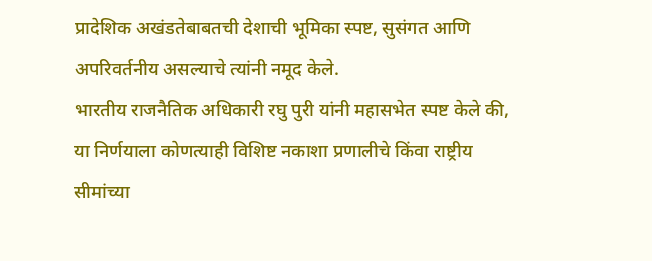प्रादेशिक अखंडतेबाबतची देशाची भूमिका स्पष्ट, सुसंगत आणि अपरिवर्तनीय असल्याचे त्यांनी नमूद केले.
भारतीय राजनैतिक अधिकारी रघु पुरी यांनी महासभेत स्पष्ट केले की, या निर्णयाला कोणत्याही विशिष्ट नकाशा प्रणालीचे किंवा राष्ट्रीय सीमांच्या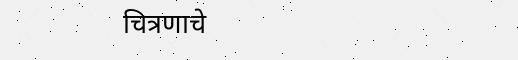चित्रणाचे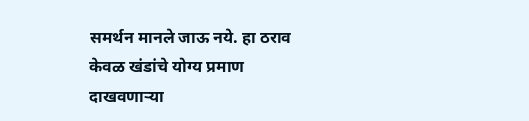समर्थन मानले जाऊ नये. हा ठराव केवळ खंडांचे योग्य प्रमाण दाखवणाऱ्या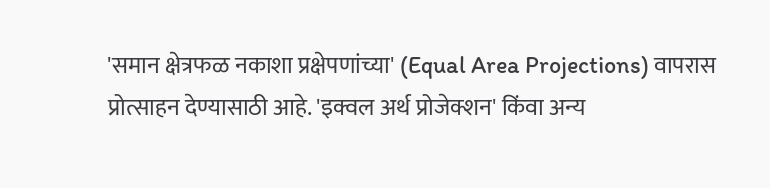'समान क्षेत्रफळ नकाशा प्रक्षेपणांच्या' (Equal Area Projections) वापरास प्रोत्साहन देण्यासाठी आहे. 'इक्वल अर्थ प्रोजेक्शन' किंवा अन्य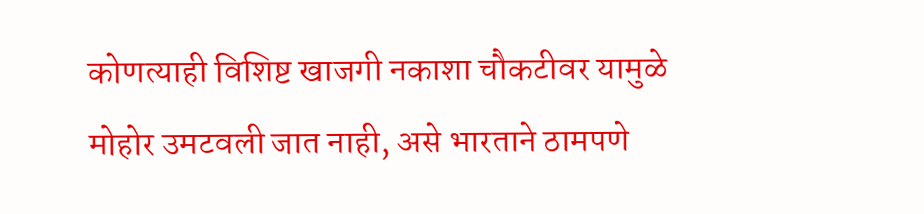कोणत्याही विशिष्ट खाजगी नकाशा चौकटीवर यामुळे मोहोर उमटवली जात नाही, असे भारताने ठामपणे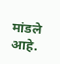मांडले आहे.